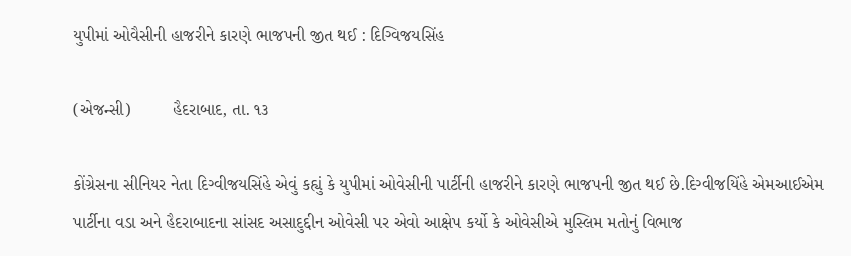યુપીમાં ઓવૈસીની હાજરીને કારણે ભાજપની જીત થઈ : દિગ્વિજયસિંહ

(એજન્સી)         હૈદરાબાદ, તા. ૧૩

કોંગ્રેસના સીનિયર નેતા દિગ્વીજયસિંહે એવું કહ્યું કે યુપીમાં ઓવેસીની પાર્ટીની હાજરીને કારણે ભાજપની જીત થઈ છે.દિગ્વીજયિંહે એમઆઈએમ પાર્ટીના વડા અને હૈદરાબાદના સાંસદ અસાદુદ્દીન ઓવેસી પર એવો આક્ષેપ કર્યો કે ઓવેસીએ મુસ્લિમ મતોનું વિભાજ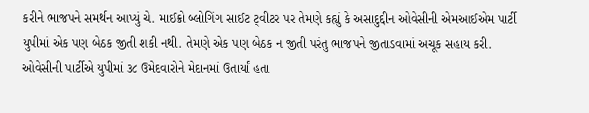કરીને ભાજપને સમર્થન આપ્યું ચે. માઈક્રો બ્લોગિંગ સાઈટ ટ્‌વીટર પર તેમણે કહ્યું કે અસાદુદ્દીન ઓવેસીની એમઆઈએમ પાર્ટી યુપીમાં એક પણ બેઠક જીતી શકી નથી. તેમણે એક પણ બેઠક ન જીતી પરંતુ ભાજપને જીતાડવામાં અચૂક સહાય કરી. ઓવેસીની પાર્ટીએ યુપીમાં ૩૮ ઉમેદવારોને મેદાનમાં ઉતાર્યાં હતા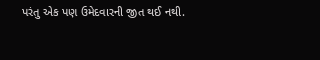પરંતુ એક પણ ઉમેદવારની જીત થઈ નથી.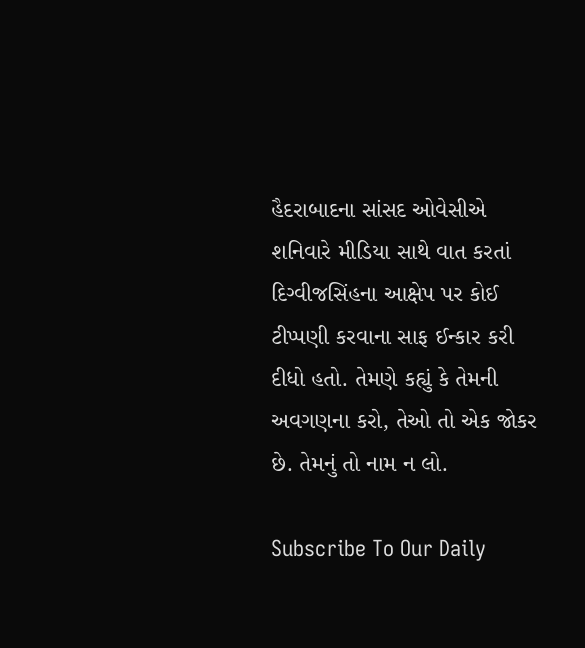હૈદરાબાદના સાંસદ ઓવેસીએ શનિવારે મીડિયા સાથે વાત કરતાં દિગ્વીજસિંહના આક્ષેપ પર કોઈ ટીપ્પણી કરવાના સાફ ઈન્કાર કરી દીધો હતો. તેમણે કહ્યું કે તેમની અવગણના કરો, તેઓ તો એક જોકર છે. તેમનું તો નામ ન લો.

Subscribe To Our Daily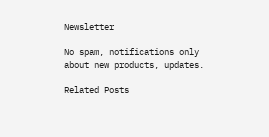Newsletter

No spam, notifications only about new products, updates.

Related Posts